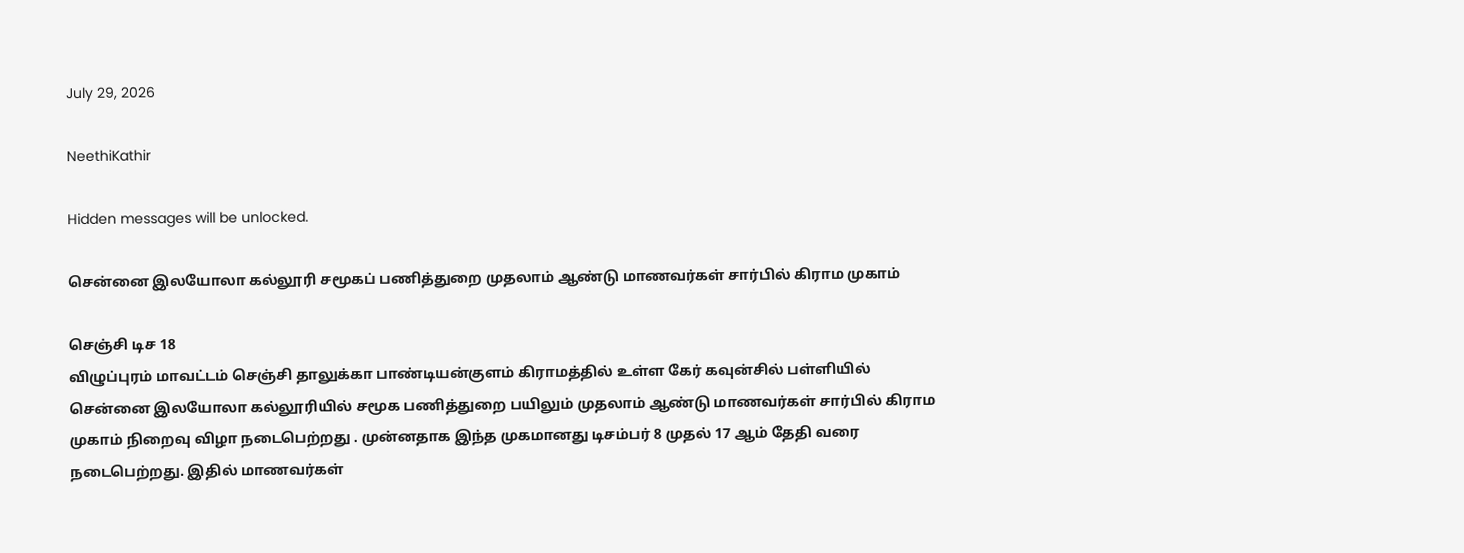July 29, 2026

NeethiKathir

Hidden messages will be unlocked.

சென்னை இலயோலா கல்லூரி சமூகப் பணித்துறை முதலாம் ஆண்டு மாணவர்கள் சார்பில் கிராம முகாம்

செஞ்சி டிச 18
விழுப்புரம் மாவட்டம் செஞ்சி தாலுக்கா பாண்டியன்குளம் கிராமத்தில் உள்ள கேர் கவுன்சில் பள்ளியில் சென்னை இலயோலா கல்லூரியில் சமூக பணித்துறை பயிலும் முதலாம் ஆண்டு மாணவர்கள் சார்பில் கிராம முகாம் நிறைவு விழா நடைபெற்றது . முன்னதாக இந்த முகமானது டிசம்பர் 8 முதல் 17 ஆம் தேதி வரை நடைபெற்றது. இதில் மாணவர்கள்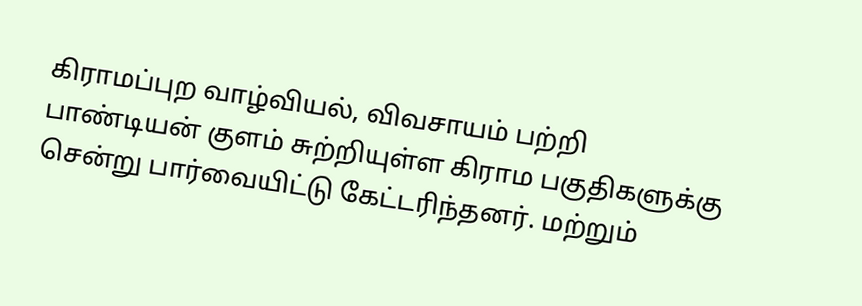கிராமப்புற வாழ்வியல், விவசாயம் பற்றி பாண்டியன் குளம் சுற்றியுள்ள கிராம பகுதிகளுக்கு சென்று பார்வையிட்டு கேட்டரிந்தனர். மற்றும்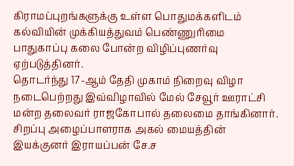கிராமப்புறங்களுக்கு உள்ள பொதுமக்களிடம் கல்வியின் முக்கியத்துவம் பெண்ணுரிமை பாதுகாப்பு கலை போன்ற விழிப்புணர்வு ஏற்படுத்தினர்.
தொடர்ந்து 17-ஆம் தேதி முகாம் நிறைவு விழா நடைபெற்றது இவ்விழாவில் மேல் சேவூர் ஊராட்சி மன்ற தலைவர் ராஜகோபால் தலைமை தாங்கினார்.
சிறப்பு அழைப்பாளராக அகல் மையத்தின் இயக்குனர் இராயப்பன் சே.ச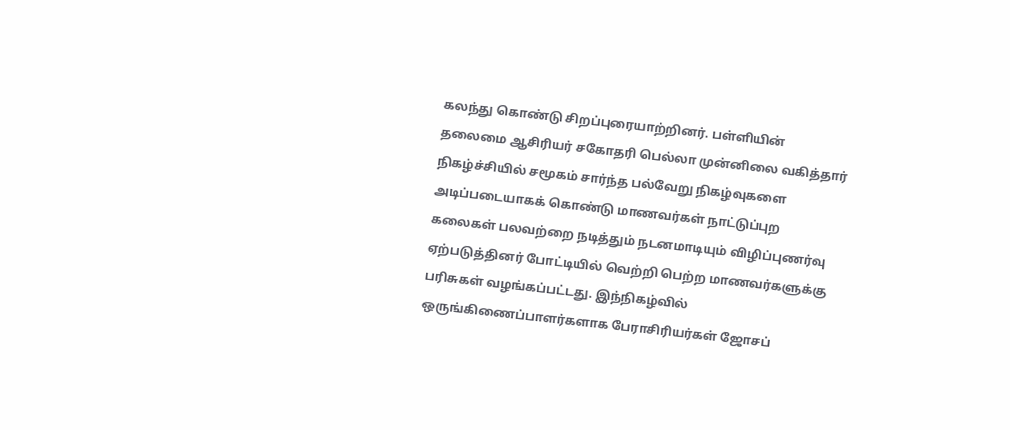கலந்து கொண்டு சிறப்புரையாற்றினர். பள்ளியின் தலைமை ஆசிரியர் சகோதரி பெல்லா முன்னிலை வகித்தார் நிகழ்ச்சியில் சமூகம் சார்ந்த பல்வேறு நிகழ்வுகளை அடிப்படையாகக் கொண்டு மாணவர்கள் நாட்டுப்புற கலைகள் பலவற்றை நடித்தும் நடனமாடியும் விழிப்புணர்வு ஏற்படுத்தினர் போட்டியில் வெற்றி பெற்ற மாணவர்களுக்கு பரிசுகள் வழங்கப்பட்டது. இந்நிகழ்வில் ஒருங்கிணைப்பாளர்களாக பேராசிரியர்கள் ஜோசப்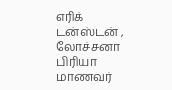எரிக் டன்ஸ்டன் , லோச்சனா பிரியா மாணவர்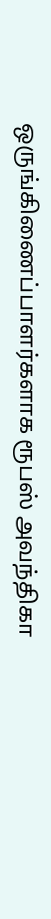ஒருங்கிணைப்பாளர்களாக ரூபஸ் அவந்திகா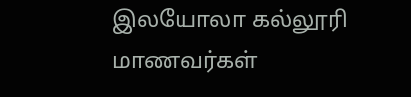இலயோலா கல்லூரி மாணவர்கள்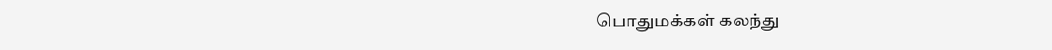பொதுமக்கள் கலந்து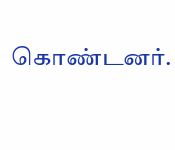கொண்டனர்.